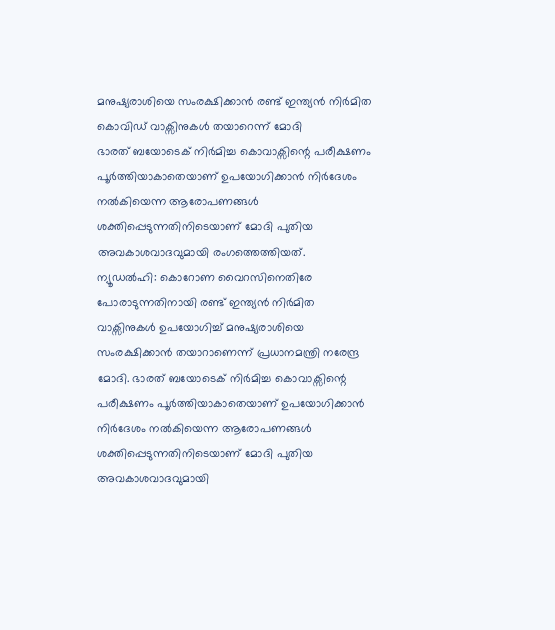മനുഷ്യരാശിയെ സംരക്ഷിക്കാൻ രണ്ട് ഇന്ത്യൻ നിർമിത കൊവിഡ് വാക്സിനുകൾ തയാറെന്ന് മോദി
ഭാരത് ബയോടെക് നിർമിച്ച കൊവാക്സിന്റെ പരീക്ഷണം പൂർത്തിയാകാതെയാണ് ഉപയോഗിക്കാൻ നിർദേശം നൽകിയെന്ന ആരോപണങ്ങൾ ശക്തിപ്പെടുന്നതിനിടെയാണ് മോദി പുതിയ അവകാശവാദവുമായി രംഗത്തെത്തിയത്.
ന്യൂഡൽഹി: കൊറോണ വൈറസിനെതിരേ പോരാടുന്നതിനായി രണ്ട് ഇന്ത്യൻ നിർമിത വാക്സിനുകൾ ഉപയോഗിച്ച് മനുഷ്യരാശിയെ സംരക്ഷിക്കാൻ തയാറാണെന്ന് പ്രധാനമന്ത്രി നരേന്ദ്ര മോദി. ഭാരത് ബയോടെക് നിർമിച്ച കൊവാക്സിന്റെ പരീക്ഷണം പൂർത്തിയാകാതെയാണ് ഉപയോഗിക്കാൻ നിർദേശം നൽകിയെന്ന ആരോപണങ്ങൾ ശക്തിപ്പെടുന്നതിനിടെയാണ് മോദി പുതിയ അവകാശവാദവുമായി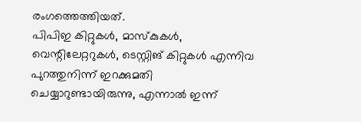രംഗത്തെത്തിയത്.
പിപിഇ കിറ്റുകൾ, മാസ്കുകൾ, വെന്റിലേറ്ററുകൾ, ടെസ്റ്റിങ് കിറ്റുകൾ എന്നിവ പുറത്തുനിന്ന് ഇറക്കുമതി ചെയ്യാറുണ്ടായിരുന്നു, എന്നാൽ ഇന്ന്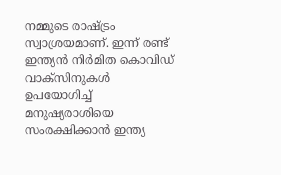നമ്മുടെ രാഷ്ട്രം സ്വാശ്രയമാണ്. ഇന്ന് രണ്ട് ഇന്ത്യൻ നിർമിത കൊവിഡ് വാക്സിനുകൾ ഉപയോഗിച്ച് മനുഷ്യരാശിയെ സംരക്ഷിക്കാൻ ഇന്ത്യ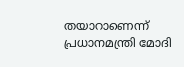തയാറാണെന്ന് പ്രധാനമന്ത്രി മോദി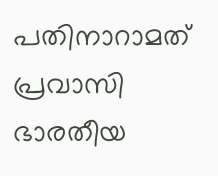പതിനാറാമത് പ്രവാസി ഭാരതീയ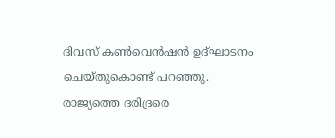ദിവസ് കൺവെൻഷൻ ഉദ്ഘാടനം ചെയ്തുകൊണ്ട് പറഞ്ഞു.
രാജ്യത്തെ ദരിദ്രരെ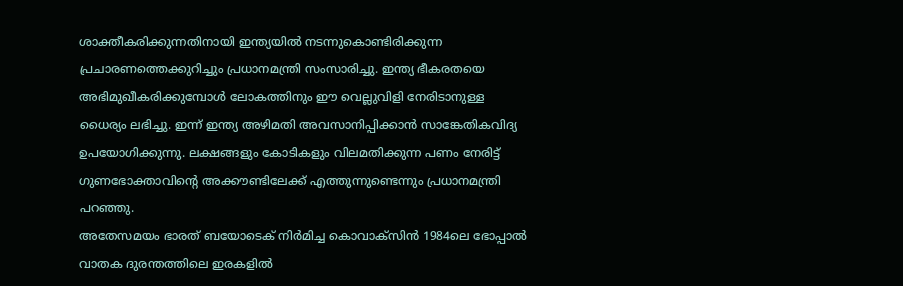ശാക്തീകരിക്കുന്നതിനായി ഇന്ത്യയിൽ നടന്നുകൊണ്ടിരിക്കുന്ന പ്രചാരണത്തെക്കുറിച്ചും പ്രധാനമന്ത്രി സംസാരിച്ചു. ഇന്ത്യ ഭീകരതയെ അഭിമുഖീകരിക്കുമ്പോൾ ലോകത്തിനും ഈ വെല്ലുവിളി നേരിടാനുള്ള ധൈര്യം ലഭിച്ചു. ഇന്ന് ഇന്ത്യ അഴിമതി അവസാനിപ്പിക്കാൻ സാങ്കേതികവിദ്യ ഉപയോഗിക്കുന്നു. ലക്ഷങ്ങളും കോടികളും വിലമതിക്കുന്ന പണം നേരിട്ട് ഗുണഭോക്താവിന്റെ അക്കൗണ്ടിലേക്ക് എത്തുന്നുണ്ടെന്നും പ്രധാനമന്ത്രി പറഞ്ഞു.
അതേസമയം ഭാരത് ബയോടെക് നിർമിച്ച കൊവാക്സിൻ 1984ലെ ഭോപ്പാൽ വാതക ദുരന്തത്തിലെ ഇരകളിൽ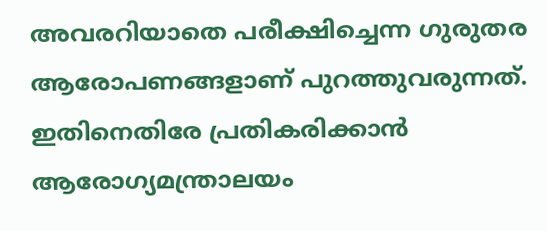അവരറിയാതെ പരീക്ഷിച്ചെന്ന ഗുരുതര ആരോപണങ്ങളാണ് പുറത്തുവരുന്നത്. ഇതിനെതിരേ പ്രതികരിക്കാൻ ആരോഗ്യമന്ത്രാലയം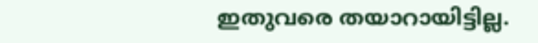ഇതുവരെ തയാറായിട്ടില്ല.